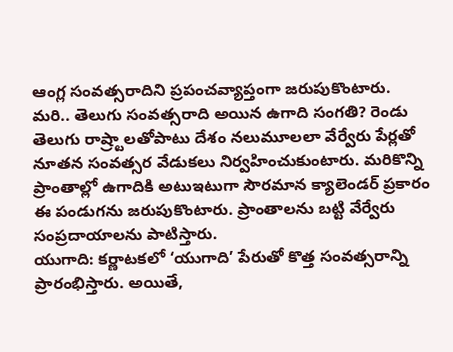ఆంగ్ల సంవత్సరాదిని ప్రపంచవ్యాప్తంగా జరుపుకొంటారు. మరి.. తెలుగు సంవత్సరాది అయిన ఉగాది సంగతి? రెండు తెలుగు రాష్ర్టాలతోపాటు దేశం నలుమూలలా వేర్వేరు పేర్లతో నూతన సంవత్సర వేడుకలు నిర్వహించుకుంటారు. మరికొన్ని ప్రాంతాల్లో ఉగాదికి అటుఇటుగా సౌరమాన క్యాలెండర్ ప్రకారం ఈ పండుగను జరుపుకొంటారు. ప్రాంతాలను బట్టి వేర్వేరు సంప్రదాయాలను పాటిస్తారు.
యుగాది: కర్ణాటకలో ‘యుగాది’ పేరుతో కొత్త సంవత్సరాన్ని ప్రారంభిస్తారు. అయితే,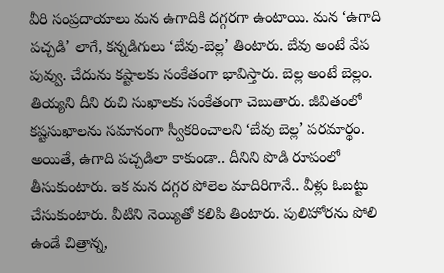వీరి సంప్రదాయాలు మన ఉగాదికి దగ్గరగా ఉంటాయి. మన ‘ఉగాది పచ్చడి’ లాగే, కన్నడిగులు ‘బేవు-బెల్ల’ తింటారు. బేవు అంటే వేప పువ్వు. చేదును కష్టాలకు సంకేతంగా భావిస్తారు. బెల్ల అంటే బెల్లం. తియ్యని దీని రుచి సుఖాలకు సంకేతంగా చెబుతారు. జీవితంలో కష్టసుఖాలను సమానంగా స్వీకరించాలని ‘బేవు బెల్ల’ పరమార్థం. అయితే, ఉగాది పచ్చడిలా కాకుండా.. దీనిని పొడి రూపంలో తీసుకుంటారు. ఇక మన దగ్గర పోలెల మాదిరిగానే.. వీళ్లు ఓబట్టు చేసుకుంటారు. వీటిని నెయ్యితో కలిపి తింటారు. పులిహోరను పోలి ఉండే చిత్రాన్న,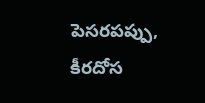పెసరపప్పు, కీరదోస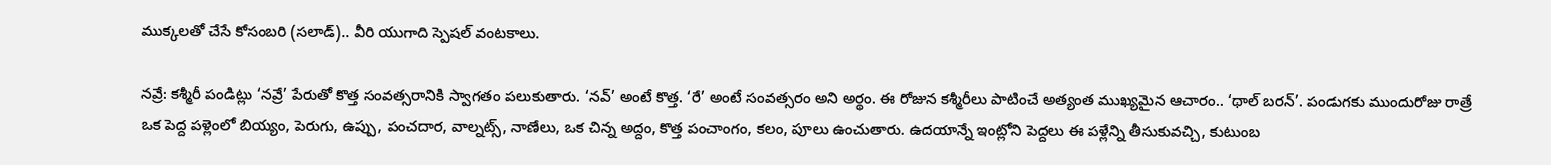ముక్కలతో చేసే కోసంబరి (సలాడ్).. వీరి యుగాది స్పెషల్ వంటకాలు.

నవ్రే: కశ్మీరీ పండిట్లు ‘నవ్రే’ పేరుతో కొత్త సంవత్సరానికి స్వాగతం పలుకుతారు. ‘నవ్’ అంటే కొత్త. ‘రే’ అంటే సంవత్సరం అని అర్థం. ఈ రోజున కశ్మీరీలు పాటించే అత్యంత ముఖ్యమైన ఆచారం.. ‘థాల్ బరన్’. పండుగకు ముందురోజు రాత్రే ఒక పెద్ద పళ్లెంలో బియ్యం, పెరుగు, ఉప్పు, పంచదార, వాల్నట్స్, నాణేలు, ఒక చిన్న అద్దం, కొత్త పంచాంగం, కలం, పూలు ఉంచుతారు. ఉదయాన్నే ఇంట్లోని పెద్దలు ఈ పళ్లేన్ని తీసుకువచ్చి, కుటుంబ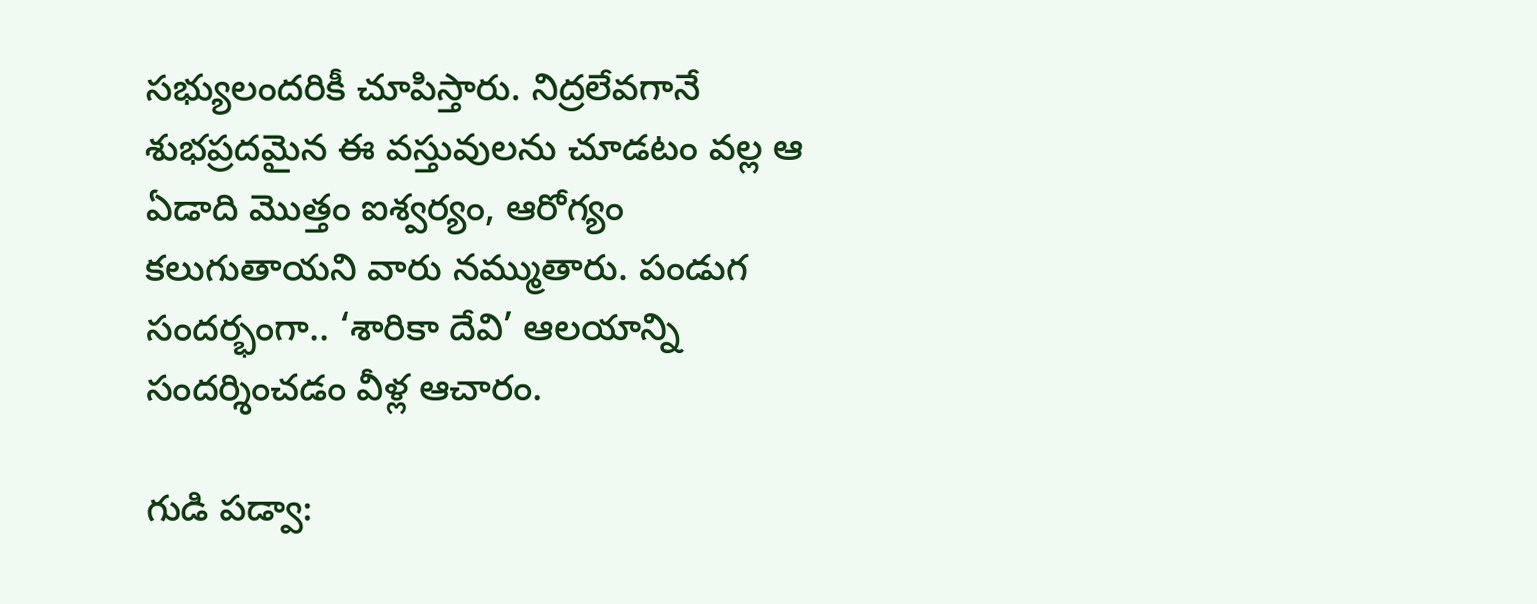సభ్యులందరికీ చూపిస్తారు. నిద్రలేవగానే శుభప్రదమైన ఈ వస్తువులను చూడటం వల్ల ఆ ఏడాది మొత్తం ఐశ్వర్యం, ఆరోగ్యం కలుగుతాయని వారు నమ్ముతారు. పండుగ సందర్భంగా.. ‘శారికా దేవి’ ఆలయాన్ని సందర్శించడం వీళ్ల ఆచారం.

గుడి పడ్వా: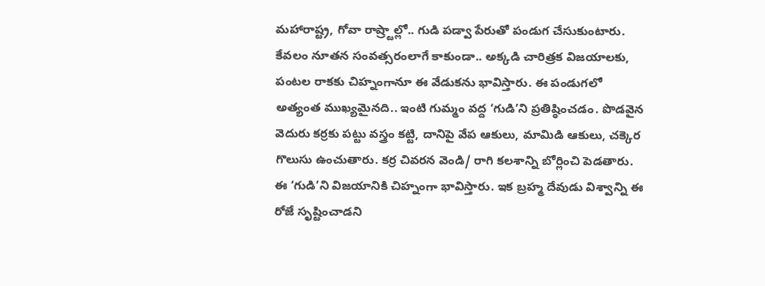మహారాష్ట్ర, గోవా రాష్ర్టాల్లో.. గుడి పడ్వా పేరుతో పండుగ చేసుకుంటారు. కేవలం నూతన సంవత్సరంలాగే కాకుండా.. అక్కడి చారిత్రక విజయాలకు, పంటల రాకకు చిహ్నంగానూ ఈ వేడుకను భావిస్తారు. ఈ పండుగలో అత్యంత ముఖ్యమైనది.. ఇంటి గుమ్మం వద్ద ‘గుడి’ని ప్రతిష్ఠించడం. పొడవైన వెదురు కర్రకు పట్టు వస్త్రం కట్టి, దానిపై వేప ఆకులు, మామిడి ఆకులు, చక్కెర గొలుసు ఉంచుతారు. కర్ర చివరన వెండి/ రాగి కలశాన్ని బోర్లించి పెడతారు. ఈ ‘గుడి’ని విజయానికి చిహ్నంగా భావిస్తారు. ఇక బ్రహ్మ దేవుడు విశ్వాన్ని ఈ రోజే సృష్టించాడని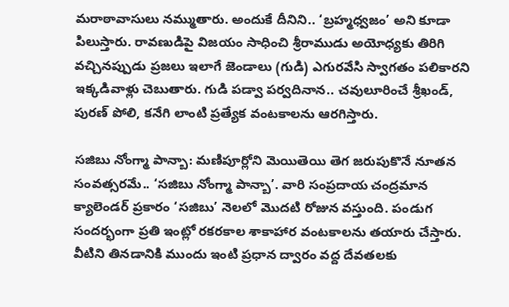మరాఠావాసులు నమ్ముతారు. అందుకే దీనిని.. ‘బ్రహ్మధ్వజం’ అని కూడా పిలుస్తారు. రావణుడిపై విజయం సాధించి శ్రీరాముడు అయోధ్యకు తిరిగి వచ్చినప్పుడు ప్రజలు ఇలాగే జెండాలు (గుడి) ఎగురవేసి స్వాగతం పలికారని ఇక్కడివాళ్లు చెబుతారు. గుడి పడ్వా పర్వదినాన.. చవులూరించే శ్రీఖండ్, పురణ్ పోలి, కనేగి లాంటి ప్రత్యేక వంటకాలను ఆరగిస్తారు.

సజిబు నోంగ్మా పాన్బా: మణిపూర్లోని మెయితెయి తెగ జరుపుకొనే నూతన సంవత్సరమే.. ‘సజిబు నోంగ్మా పాన్బా’. వారి సంప్రదాయ చంద్రమాన క్యాలెండర్ ప్రకారం ‘సజిబు’ నెలలో మొదటి రోజున వస్తుంది. పండుగ సందర్భంగా ప్రతి ఇంట్లో రకరకాల శాకాహార వంటకాలను తయారు చేస్తారు. వీటిని తినడానికి ముందు ఇంటి ప్రధాన ద్వారం వద్ద దేవతలకు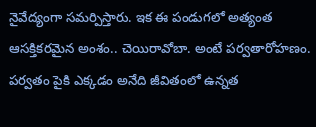నైవేద్యంగా సమర్పిస్తారు. ఇక ఈ పండుగలో అత్యంత ఆసక్తికరమైన అంశం.. చెయిరావోబా. అంటే పర్వతారోహణం. పర్వతం పైకి ఎక్కడం అనేది జీవితంలో ఉన్నత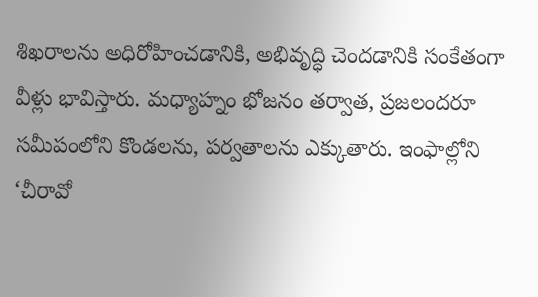శిఖరాలను అధిరోహించడానికి, అభివృద్ధి చెందడానికి సంకేతంగా వీళ్లు భావిస్తారు. మధ్యాహ్నం భోజనం తర్వాత, ప్రజలందరూ సమీపంలోని కొండలను, పర్వతాలను ఎక్కుతారు. ఇంఫాల్లోని ‘చీరావో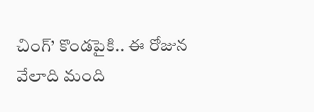చింగ్’ కొండపైకి.. ఈ రోజున వేలాది మంది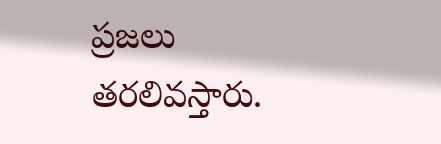ప్రజలు తరలివస్తారు.